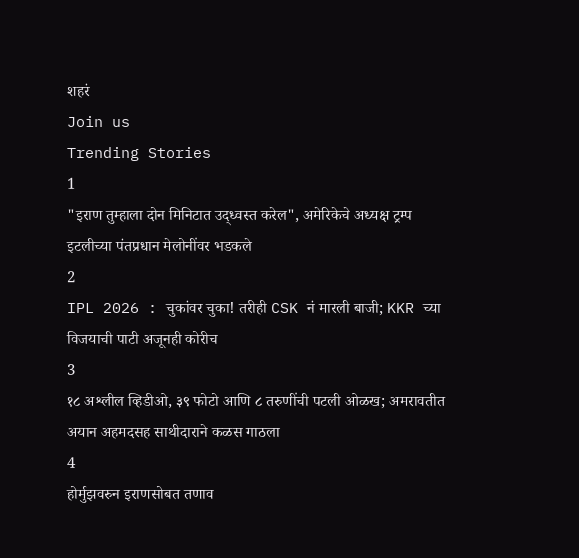शहरं
Join us
Trending Stories
1
"इराण तुम्हाला दोन मिनिटात उद्ध्वस्त करेल", अमेरिकेचे अध्यक्ष ट्रम्प इटलीच्या पंतप्रधान मेलोनींवर भडकले
2
IPL 2026 : चुकांवर चुका! तरीही CSK नं मारली बाजी; KKR च्या विजयाची पाटी अजूनही कोरीच
3
१८ अश्लील व्हिडीओ, ३९ फोटो आणि ८ तरुणींची पटली ओळख; अमरावतीत अयान अहमदसह साथीदाराने कळस गाठला
4
होर्मुझवरुन इराणसोबत तणाव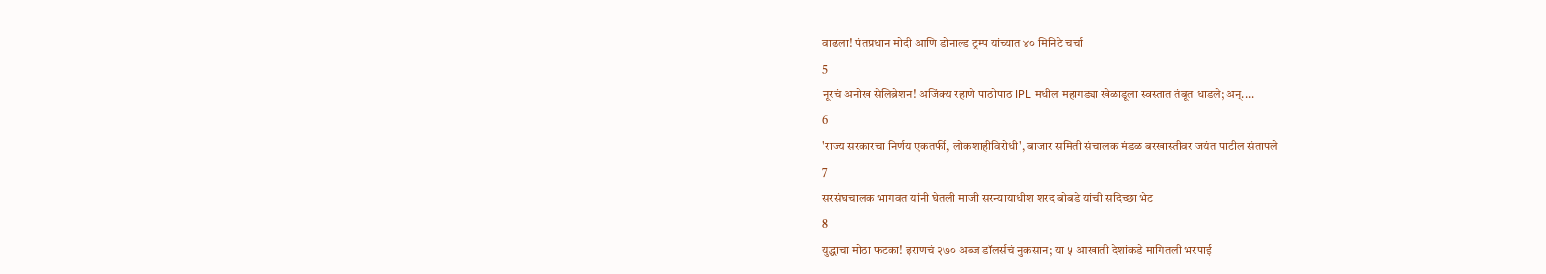वाढला! पंतप्रधान मोदी आणि डोनाल्ड ट्रम्प यांच्यात ४० मिनिटे चर्चा
5
नूरचं अनोख सेलिब्रेशन! अजिंक्य रहाणे पाठोपाठ IPL मधील महागड्या खेळाडूला स्वस्तात तंबूत धाडले; अन्....
6
'राज्य सरकारचा निर्णय एकतर्फी, लोकशाहीविरोधी', बाजार समिती संचालक मंडळ बरखास्तीवर जयंत पाटील संतापले
7
सरसंघचालक भागवत यांनी घेतली माजी सरन्यायाधीश शरद बोबडे यांची सदिच्छा भेट
8
युद्धाचा मोठा फटका! इराणचं २७० अब्ज डॉलर्सचं नुकसान; या ५ आखाती देशांकडे मागितली भरपाई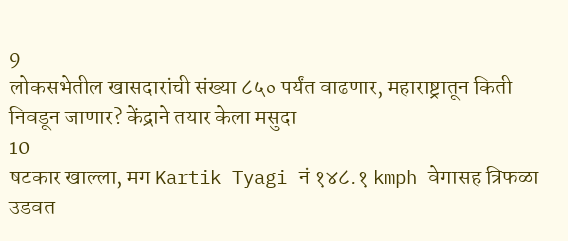9
लोकसभेतील खासदारांची संख्या ८५० पर्यंत वाढणार, महाराष्ट्रातून किती निवडून जाणार? केंद्राने तयार केला मसुदा
10
षटकार खाल्ला, मग Kartik Tyagi नं १४८.१ kmph वेगासह त्रिफळा उडवत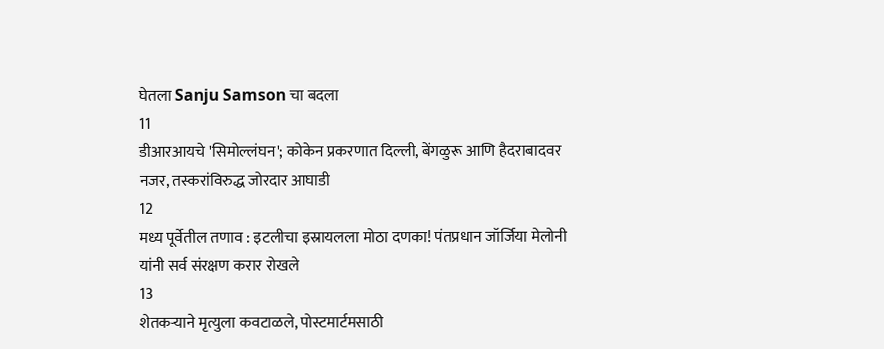घेतला Sanju Samson चा बदला
11
डीआरआयचे 'सिमोल्लंघन'; कोकेन प्रकरणात दिल्ली, बेंगळुरू आणि हैदराबादवर नजर, तस्करांविरुद्ध जोरदार आघाडी
12
मध्य पूर्वेतील तणाव : इटलीचा इस्रायलला मोठा दणका! पंतप्रधान जॉर्जिया मेलोनी यांनी सर्व संरक्षण करार रोखले
13
शेतकऱ्याने मृत्युला कवटाळले, पोस्टमार्टमसाठी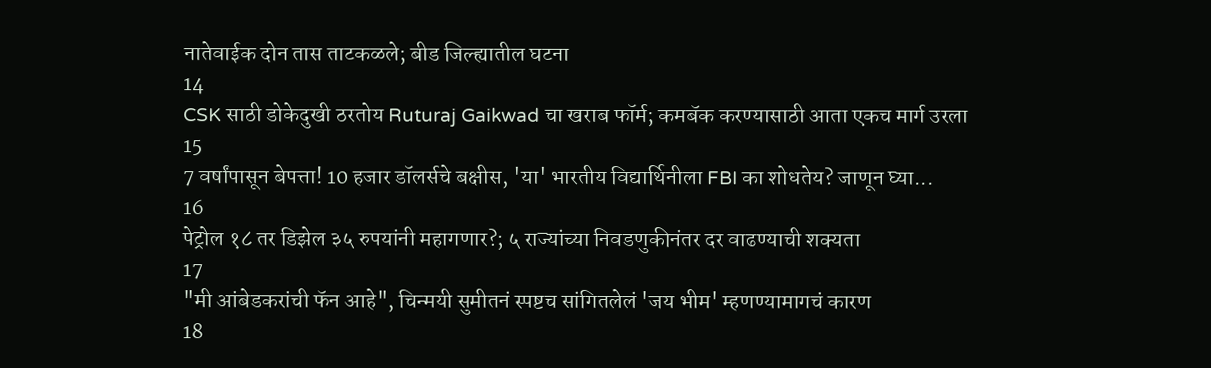नातेवाईक दोन तास ताटकळले; बीड जिल्ह्यातील घटना
14
CSK साठी डोकेदुखी ठरतोय Ruturaj Gaikwad चा खराब फॉर्म; कमबॅक करण्यासाठी आता एकच मार्ग उरला
15
7 वर्षांपासून बेपत्ता! 10 हजार डॉलर्सचे बक्षीस, 'या' भारतीय विद्यार्थिनीला FBI का शोधतेय? जाणून घ्या...
16
पेट्रोल १८ तर डिझेल ३५ रुपयांनी महागणार?; ५ राज्यांच्या निवडणुकीनंतर दर वाढण्याची शक्यता
17
"मी आंबेडकरांची फॅन आहे", चिन्मयी सुमीतनं स्पष्टच सांगितलेलं 'जय भीम' म्हणण्यामागचं कारण
18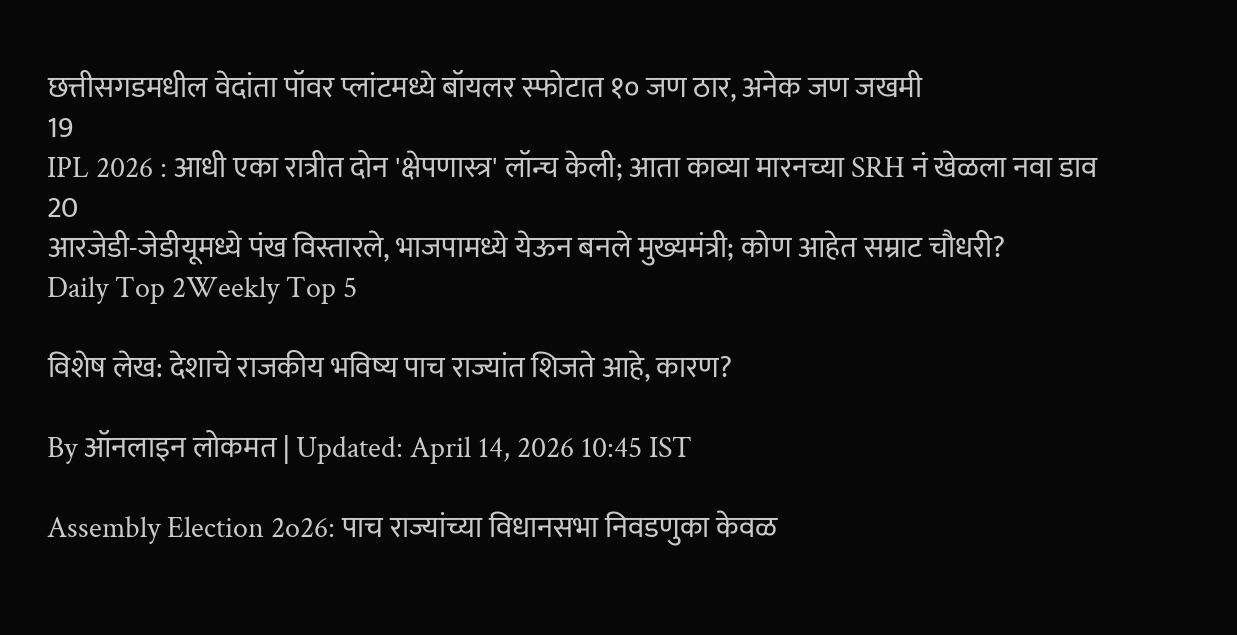छत्तीसगडमधील वेदांता पॉवर प्लांटमध्ये बॉयलर स्फोटात १० जण ठार, अनेक जण जखमी
19
IPL 2026 : आधी एका रात्रीत दोन 'क्षेपणास्त्र' लॉन्च केली; आता काव्या मारनच्या SRH नं खेळला नवा डाव
20
आरजेडी-जेडीयूमध्ये पंख विस्तारले, भाजपामध्ये येऊन बनले मुख्यमंत्री; कोण आहेत सम्राट चौधरी?
Daily Top 2Weekly Top 5

विशेष लेख: देशाचे राजकीय भविष्य पाच राज्यांत शिजते आहे, कारण?

By ऑनलाइन लोकमत | Updated: April 14, 2026 10:45 IST

Assembly Election 2o26: पाच राज्यांच्या विधानसभा निवडणुका केवळ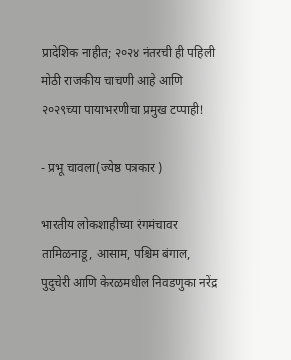प्रादेशिक नाहीत; २०२४ नंतरची ही पहिली मोठी राजकीय चाचणी आहे आणि २०२९च्या पायाभरणीचा प्रमुख टप्पाही!

- प्रभू चावला(ज्येष्ठ पत्रकार )

भारतीय लोकशाहीच्या रंगमंचावर तामिळनाडू, आसाम, पश्चिम बंगाल, पुदुचेरी आणि केरळमधील निवडणुका नरेंद्र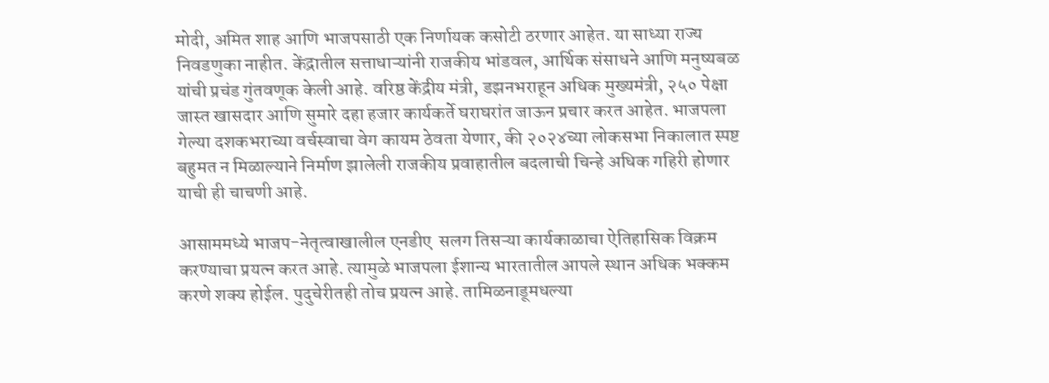मोदी, अमित शाह आणि भाजपसाठी एक निर्णायक कसोटी ठरणार आहेत. या साध्या राज्य निवडणुका नाहीत. केंद्रातील सत्ताधाऱ्यांनी राजकीय भांडवल, आर्थिक संसाधने आणि मनुष्यबळ यांची प्रचंड गुंतवणूक केली आहे. वरिष्ठ केंद्रीय मंत्री, डझनभराहून अधिक मुख्यमंत्री, २५० पेक्षा जास्त खासदार आणि सुमारे दहा हजार कार्यकर्ते घराघरांत जाऊन प्रचार करत आहेत. भाजपला गेल्या दशकभराच्या वर्चस्वाचा वेग कायम ठेवता येणार, की २०२४च्या लोकसभा निकालात स्पष्ट बहुमत न मिळाल्याने निर्माण झालेली राजकीय प्रवाहातील बदलाची चिन्हे अधिक गहिरी होणार याची ही चाचणी आहे.

आसाममध्ये भाजप-नेतृत्वाखालील एनडीए  सलग तिसऱ्या कार्यकाळाचा ऐतिहासिक विक्रम करण्याचा प्रयत्न करत आहे. त्यामुळे भाजपला ईशान्य भारतातील आपले स्थान अधिक भक्कम करणे शक्य होईल. पुदुचेरीतही तोच प्रयत्न आहे. तामिळनाडूमधल्या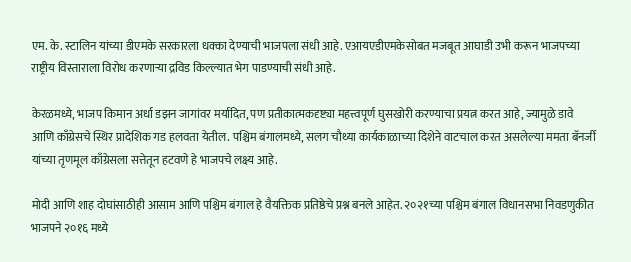एम. के. स्टालिन यांच्या डीएमके सरकारला धक्का देण्याची भाजपला संधी आहे. एआयएडीएमकेसोबत मजबूत आघाडी उभी करून भाजपच्या राष्ट्रीय विस्ताराला विरोध करणाऱ्या द्रविड किल्ल्यात भेग पाडण्याची संधी आहे.

केरळमध्ये, भाजप किमान अर्धा डझन जागांवर मर्यादित, पण प्रतीकात्मकदृष्ट्या महत्त्वपूर्ण घुसखोरी करण्याचा प्रयत्न करत आहे, ज्यामुळे डावे आणि काँग्रेसचे स्थिर प्रादेशिक गड हलवता येतील. पश्चिम बंगालमध्ये, सलग चौथ्या कार्यकाळाच्या दिशेने वाटचाल करत असलेल्या ममता बॅनर्जी यांच्या तृणमूल काँग्रेसला सत्तेतून हटवणे हे भाजपचे लक्ष्य आहे.

मोदी आणि शाह दोघांसाठीही आसाम आणि पश्चिम बंगाल हे वैयक्तिक प्रतिष्ठेचे प्रश्न बनले आहेत. २०२१च्या पश्चिम बंगाल विधानसभा निवडणुकीत भाजपने २०१६ मध्ये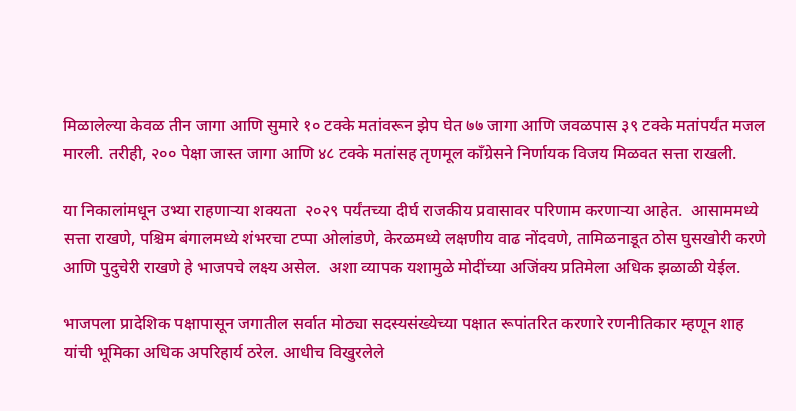मिळालेल्या केवळ तीन जागा आणि सुमारे १० टक्के मतांवरून झेप घेत ७७ जागा आणि जवळपास ३९ टक्के मतांपर्यंत मजल मारली. तरीही, २०० पेक्षा जास्त जागा आणि ४८ टक्के मतांसह तृणमूल काँग्रेसने निर्णायक विजय मिळवत सत्ता राखली.

या निकालांमधून उभ्या राहणाऱ्या शक्यता  २०२९ पर्यंतच्या दीर्घ राजकीय प्रवासावर परिणाम करणाऱ्या आहेत.  आसाममध्ये सत्ता राखणे, पश्चिम बंगालमध्ये शंभरचा टप्पा ओलांडणे, केरळमध्ये लक्षणीय वाढ नोंदवणे, तामिळनाडूत ठोस घुसखोरी करणे आणि पुदुचेरी राखणे हे भाजपचे लक्ष्य असेल.  अशा व्यापक यशामुळे मोदींच्या अजिंक्य प्रतिमेला अधिक झळाळी येईल.

भाजपला प्रादेशिक पक्षापासून जगातील सर्वात मोठ्या सदस्यसंख्येच्या पक्षात रूपांतरित करणारे रणनीतिकार म्हणून शाह यांची भूमिका अधिक अपरिहार्य ठरेल. आधीच विखुरलेले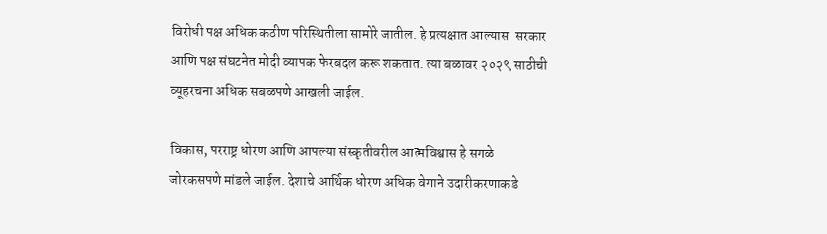विरोधी पक्ष अधिक कठीण परिस्थितीला सामोरे जातील. हे प्रत्यक्षात आल्यास  सरकार आणि पक्ष संघटनेत मोदी व्यापक फेरबदल करू शकतात. त्या बळावर २०२९ साठीची व्यूहरचना अधिक सबळपणे आखली जाईल.

विकास, परराष्ट्र धोरण आणि आपल्या संस्कृतीवरील आत्मविश्वास हे सगळे जोरकसपणे मांडले जाईल. देशाचे आर्थिक धोरण अधिक वेगाने उदारीकरणाकडे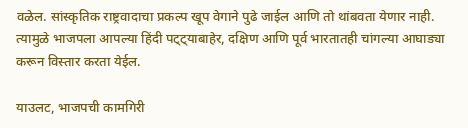वळेल. सांस्कृतिक राष्ट्रवादाचा प्रकल्प खूप वेगाने पुढे जाईल आणि तो थांबवता येणार नाही. त्यामुळे भाजपला आपल्या हिंदी पट्ट्याबाहेर, दक्षिण आणि पूर्व भारतातही चांगल्या आघाड्या करून विस्तार करता येईल.

याउलट, भाजपची कामगिरी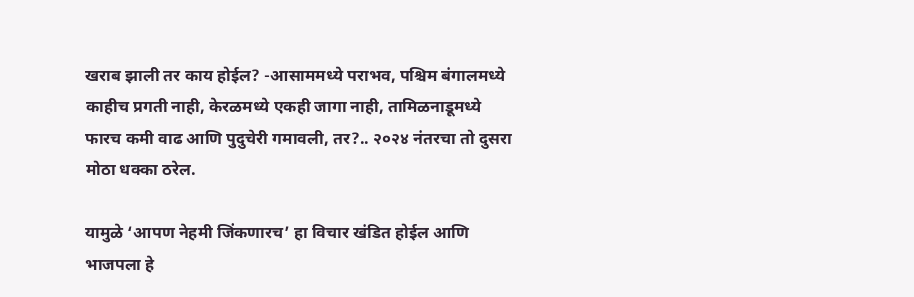खराब झाली तर काय होईल? -आसाममध्ये पराभव, पश्चिम बंगालमध्ये काहीच प्रगती नाही, केरळमध्ये एकही जागा नाही, तामिळनाडूमध्ये फारच कमी वाढ आणि पुदुचेरी गमावली, तर?.. २०२४ नंतरचा तो दुसरा मोठा धक्का ठरेल.

यामुळे ‘आपण नेहमी जिंकणारच’ हा विचार खंडित होईल आणि भाजपला हे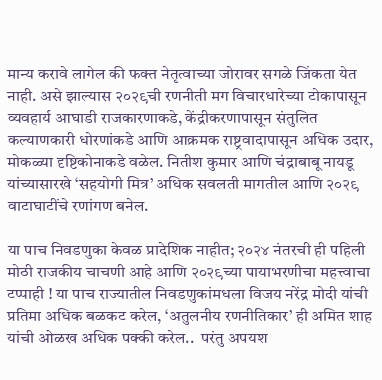मान्य करावे लागेल की फक्त नेतृत्वाच्या जोरावर सगळे जिंकता येत नाही. असे झाल्यास २०२९ची रणनीती मग विचारधारेच्या टोकापासून व्यवहार्य आघाडी राजकारणाकडे, केंद्रीकरणापासून संतुलित कल्याणकारी धोरणांकडे आणि आक्रमक राष्ट्रवादापासून अधिक उदार, मोकळ्या दृष्टिकोनाकडे वळेल. नितीश कुमार आणि चंद्राबाबू नायडू यांच्यासारखे ‘सहयोगी मित्र’ अधिक सवलती मागतील आणि २०२९  वाटाघाटींचे रणांगण बनेल.

या पाच निवडणुका केवळ प्रादेशिक नाहीत; २०२४ नंतरची ही पहिली मोठी राजकीय चाचणी आहे आणि २०२९च्या पायाभरणीचा महत्त्वाचा टप्पाही ! या पाच राज्यातील निवडणुकांमधला विजय नरेंद्र मोदी यांची प्रतिमा अधिक बळकट करेल, ‘अतुलनीय रणनीतिकार’ ही अमित शाह यांची ओळख अधिक पक्की करेल..  परंतु अपयश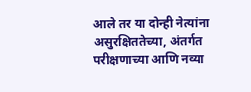आले तर या दोन्ही नेत्यांना असुरक्षिततेच्या, अंतर्गत परीक्षणाच्या आणि नव्या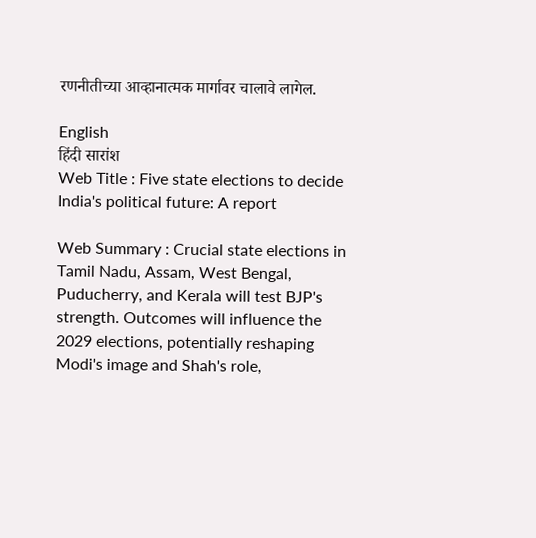रणनीतीच्या आव्हानात्मक मार्गावर चालावे लागेल.

English
हिंदी सारांश
Web Title : Five state elections to decide India's political future: A report

Web Summary : Crucial state elections in Tamil Nadu, Assam, West Bengal, Puducherry, and Kerala will test BJP's strength. Outcomes will influence the 2029 elections, potentially reshaping Modi's image and Shah's role,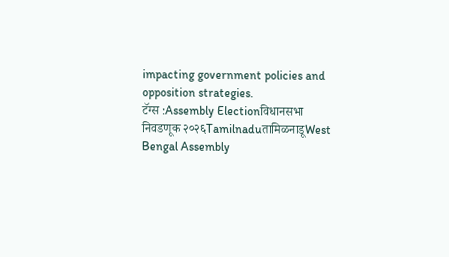impacting government policies and opposition strategies.
टॅग्स :Assembly Electionविधानसभा निवडणूक २०२६TamilnaduतामिळनाडूWest Bengal Assembly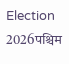Election 2026पश्चिम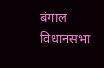बंगाल विधानसभा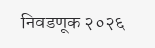निवडणूक २०२६